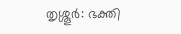തൃശ്ശൂർ: ഭക്തി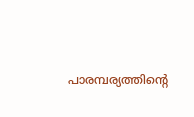പാരമ്പര്യത്തിന്റെ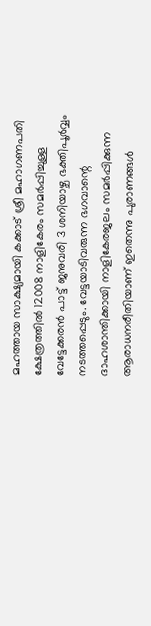മഹത്തായ സാക്ഷ്യമായി കക്കാട് ശ്രീ മഹാഗണപതി ക്ഷേത്രത്തിൽ 12008 നാളികേരം സമർപ്പിച്ചുള്ള വേട്ടേക്കരൻ പാട്ട് ജനുവരി 3 ശനിയാഴ്ച ഭക്തിപൂർവ്വം നടത്തപ്പെടും. വേട്ടയാടിവരുന്ന ഭഗവാന്റെ ദാഹശാന്തിക്കായി നാളികേരജലം സമർപ്പിക്കുന്ന ആരാധനരീതിയാണ് ഇതെന്നു പുരാണങ്ങൾ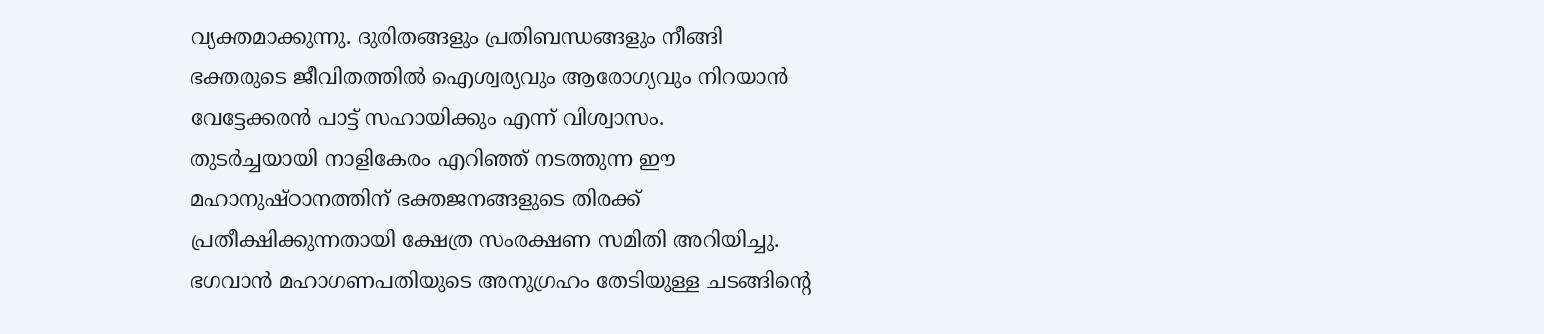വ്യക്തമാക്കുന്നു. ദുരിതങ്ങളും പ്രതിബന്ധങ്ങളും നീങ്ങി ഭക്തരുടെ ജീവിതത്തിൽ ഐശ്വര്യവും ആരോഗ്യവും നിറയാൻ വേട്ടേക്കരൻ പാട്ട് സഹായിക്കും എന്ന് വിശ്വാസം.
തുടർച്ചയായി നാളികേരം എറിഞ്ഞ് നടത്തുന്ന ഈ മഹാനുഷ്ഠാനത്തിന് ഭക്തജനങ്ങളുടെ തിരക്ക് പ്രതീക്ഷിക്കുന്നതായി ക്ഷേത്ര സംരക്ഷണ സമിതി അറിയിച്ചു. ഭഗവാൻ മഹാഗണപതിയുടെ അനുഗ്രഹം തേടിയുള്ള ചടങ്ങിന്റെ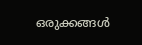ഒരുക്കങ്ങൾ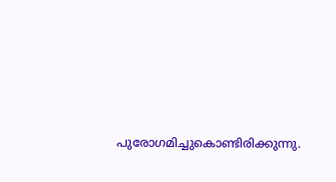പുരോഗമിച്ചുകൊണ്ടിരിക്കുന്നു.